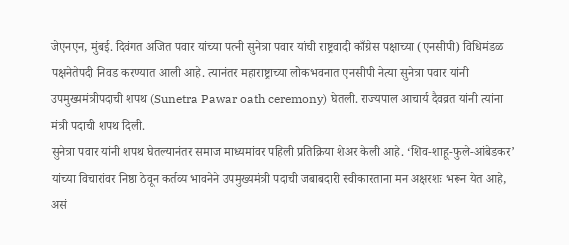जेएनएन, मुंबई. दिवंगत अजित पवार यांच्या पत्नी सुनेत्रा पवार यांची राष्ट्रवादी काँग्रेस पक्षाच्या (एनसीपी) विधिमंडळ पक्षनेतेपदी निवड करण्यात आली आहे. त्यानंतर महाराष्ट्राच्या लोकभवनात एनसीपी नेत्या सुनेत्रा पवार यांनी उपमुख्यमंत्रीपदाची शपथ (Sunetra Pawar oath ceremony) घेतली. राज्यपाल आचार्य दैवव्रत यांनी त्यांना मंत्री पदाची शपथ दिली.
सुनेत्रा पवार यांनी शपथ घेतल्यानंतर समाज माध्यमांवर पहिली प्रतिक्रिया शेअर केली आहे. ‘शिव-शाहू-फुले-आंबेडकर’ यांच्या विचारांवर निष्ठा ठेवून कर्तव्य भावनेने उपमुख्यमंत्री पदाची जबाबदारी स्वीकारताना मन अक्षरशः भरून येत आहे, असं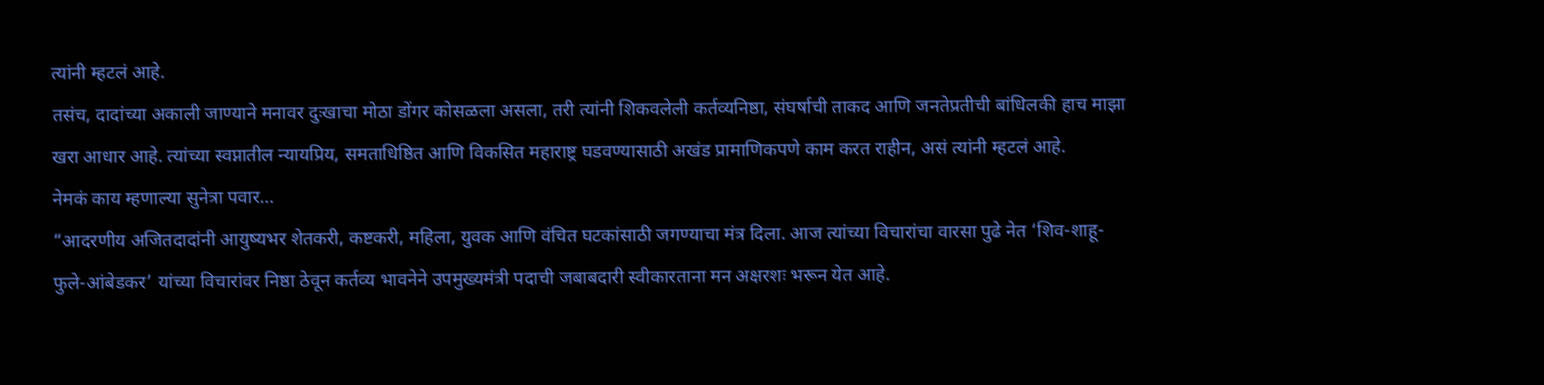त्यांनी म्हटलं आहे.
तसंच, दादांच्या अकाली जाण्याने मनावर दुःखाचा मोठा डोंगर कोसळला असला, तरी त्यांनी शिकवलेली कर्तव्यनिष्ठा, संघर्षाची ताकद आणि जनतेप्रतीची बांधिलकी हाच माझा खरा आधार आहे. त्यांच्या स्वप्नातील न्यायप्रिय, समताधिष्ठित आणि विकसित महाराष्ट्र घडवण्यासाठी अखंड प्रामाणिकपणे काम करत राहीन, असं त्यांनी म्हटलं आहे.
नेमकं काय म्हणाल्या सुनेत्रा पवार…
“आदरणीय अजितदादांनी आयुष्यभर शेतकरी, कष्टकरी, महिला, युवक आणि वंचित घटकांसाठी जगण्याचा मंत्र दिला. आज त्यांच्या विचारांचा वारसा पुढे नेत ‘शिव-शाहू-फुले-आंबेडकर’ यांच्या विचारांवर निष्ठा ठेवून कर्तव्य भावनेने उपमुख्यमंत्री पदाची जबाबदारी स्वीकारताना मन अक्षरशः भरून येत आहे.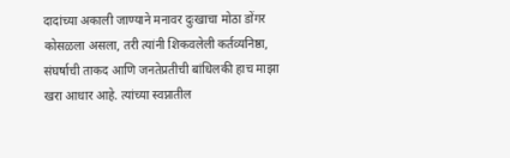दादांच्या अकाली जाण्याने मनावर दुःखाचा मोठा डोंगर कोसळला असला, तरी त्यांनी शिकवलेली कर्तव्यनिष्ठा, संघर्षाची ताकद आणि जनतेप्रतीची बांधिलकी हाच माझा खरा आधार आहे. त्यांच्या स्वप्नातील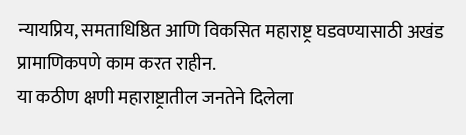न्यायप्रिय, समताधिष्ठित आणि विकसित महाराष्ट्र घडवण्यासाठी अखंड प्रामाणिकपणे काम करत राहीन.
या कठीण क्षणी महाराष्ट्रातील जनतेने दिलेला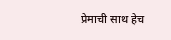प्रेमाची साथ हेच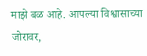माझे बळ आहे. आपल्या विश्वासाच्या जोरावर,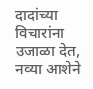दादांच्या विचारांना उजाळा देत, नव्या आशेने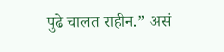पुढे चालत राहीन.” असं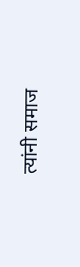त्यांनी समाज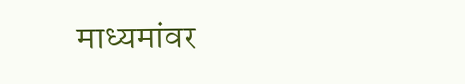माध्यमांवर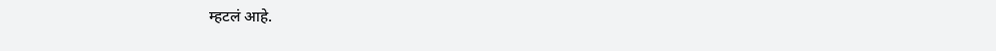म्हटलं आहे.